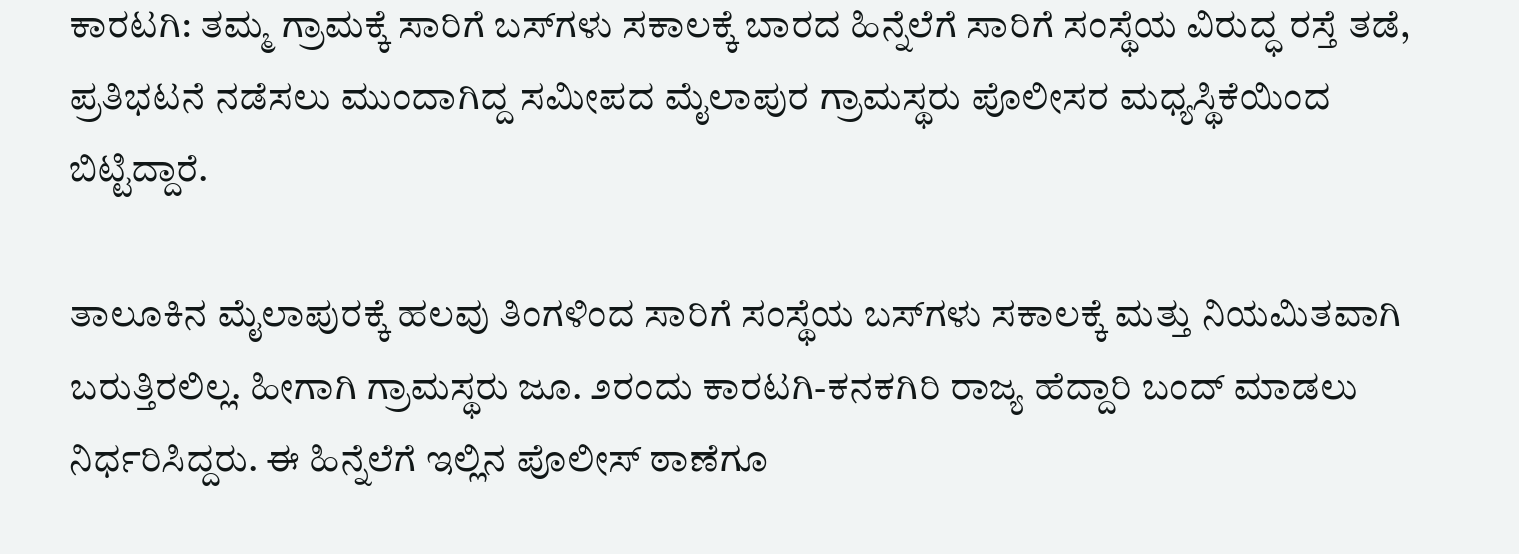ಕಾರಟಗಿ: ತಮ್ಮ ಗ್ರಾಮಕ್ಕೆ ಸಾರಿಗೆ ಬಸ್‌ಗಳು ಸಕಾಲಕ್ಕೆ ಬಾರದ ಹಿನ್ನೆಲೆಗೆ ಸಾರಿಗೆ ಸಂಸ್ಥೆಯ ವಿರುದ್ಧ ರಸ್ತೆ ತಡೆ, ಪ್ರತಿಭಟನೆ ನಡೆಸಲು ಮುಂದಾಗಿದ್ದ ಸಮೀಪದ ಮೈಲಾಪುರ ಗ್ರಾಮಸ್ಥರು ಪೊಲೀಸರ ಮಧ್ಯಸ್ಥಿಕೆಯಿಂದ ಬಿಟ್ಟಿದ್ದಾರೆ.

ತಾಲೂಕಿನ ಮೈಲಾಪುರಕ್ಕೆ ಹಲವು ತಿಂಗಳಿಂದ ಸಾರಿಗೆ ಸಂಸ್ಥೆಯ ಬಸ್‌ಗಳು ಸಕಾಲಕ್ಕೆ ಮತ್ತು ನಿಯಮಿತವಾಗಿ ಬರುತ್ತಿರಲಿಲ್ಲ. ಹೀಗಾಗಿ ಗ್ರಾಮಸ್ಥರು ಜೂ. ೨ರಂದು ಕಾರಟಗಿ-ಕನಕಗಿರಿ ರಾಜ್ಯ ಹೆದ್ದಾರಿ ಬಂದ್ ಮಾಡಲು ನಿರ್ಧರಿಸಿದ್ದರು. ಈ ಹಿನ್ನೆಲೆಗೆ ಇಲ್ಲಿನ ಪೊಲೀಸ್ ಠಾಣೆಗೂ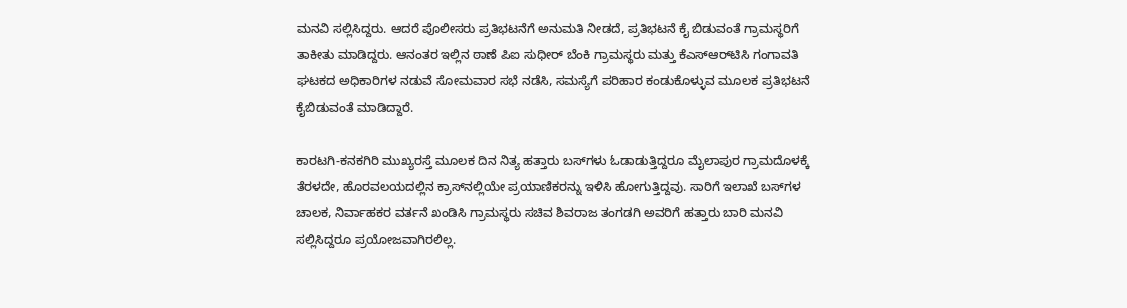ಮನವಿ ಸಲ್ಲಿಸಿದ್ದರು. ಆದರೆ ಪೊಲೀಸರು ಪ್ರತಿಭಟನೆಗೆ ಅನುಮತಿ ನೀಡದೆ, ಪ್ರತಿಭಟನೆ ಕೈ ಬಿಡುವಂತೆ ಗ್ರಾಮಸ್ಥರಿಗೆ ತಾಕೀತು ಮಾಡಿದ್ದರು. ಆನಂತರ ಇಲ್ಲಿನ ಠಾಣೆ ಪಿಐ ಸುಧೀರ್ ಬೆಂಕಿ ಗ್ರಾಮಸ್ಥರು ಮತ್ತು ಕೆಎಸ್‌ಆರ್‌ಟಿಸಿ ಗಂಗಾವತಿ ಘಟಕದ ಅಧಿಕಾರಿಗಳ ನಡುವೆ ಸೋಮವಾರ ಸಭೆ ನಡೆಸಿ, ಸಮಸ್ಯೆಗೆ ಪರಿಹಾರ ಕಂಡುಕೊಳ್ಳುವ ಮೂಲಕ ಪ್ರತಿಭಟನೆ ಕೈಬಿಡುವಂತೆ ಮಾಡಿದ್ದಾರೆ.

ಕಾರಟಗಿ-ಕನಕಗಿರಿ ಮುಖ್ಯರಸ್ತೆ ಮೂಲಕ ದಿನ ನಿತ್ಯ ಹತ್ತಾರು ಬಸ್‌ಗಳು ಓಡಾಡುತ್ತಿದ್ದರೂ ಮೈಲಾಪುರ ಗ್ರಾಮದೊಳಕ್ಕೆ ತೆರಳದೇ, ಹೊರವಲಯದಲ್ಲಿನ ಕ್ರಾಸ್‌ನಲ್ಲಿಯೇ ಪ್ರಯಾಣಿಕರನ್ನು ಇಳಿಸಿ ಹೋಗುತ್ತಿದ್ದವು. ಸಾರಿಗೆ ಇಲಾಖೆ ಬಸ್‌ಗಳ ಚಾಲಕ, ನಿರ್ವಾಹಕರ ವರ್ತನೆ ಖಂಡಿಸಿ ಗ್ರಾಮಸ್ಥರು ಸಚಿವ ಶಿವರಾಜ ತಂಗಡಗಿ ಅವರಿಗೆ ಹತ್ತಾರು ಬಾರಿ ಮನವಿ ಸಲ್ಲಿಸಿದ್ದರೂ ಪ್ರಯೋಜವಾಗಿರಲಿಲ್ಲ.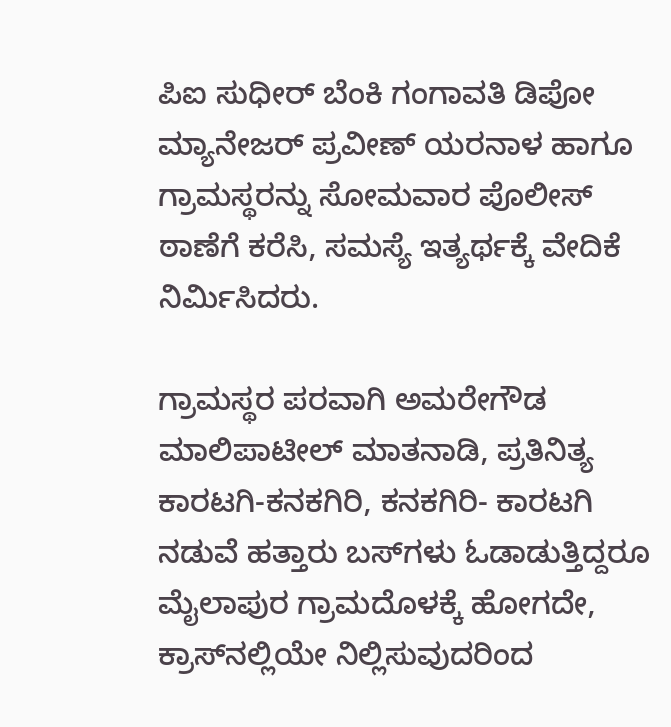ಪಿಐ ಸುಧೀರ್ ಬೆಂಕಿ ಗಂಗಾವತಿ ಡಿಪೋ ಮ್ಯಾನೇಜರ್ ಪ್ರವೀಣ್ ಯರನಾಳ ಹಾಗೂ ಗ್ರಾಮಸ್ಥರನ್ನು ಸೋಮವಾರ ಪೊಲೀಸ್ ಠಾಣೆಗೆ ಕರೆಸಿ, ಸಮಸ್ಯೆ ಇತ್ಯರ್ಥಕ್ಕೆ ವೇದಿಕೆ ನಿರ್ಮಿಸಿದರು.

ಗ್ರಾಮಸ್ಥರ ಪರವಾಗಿ ಅಮರೇಗೌಡ ಮಾಲಿಪಾಟೀಲ್ ಮಾತನಾಡಿ, ಪ್ರತಿನಿತ್ಯ ಕಾರಟಗಿ-ಕನಕಗಿರಿ, ಕನಕಗಿರಿ- ಕಾರಟಗಿ ನಡುವೆ ಹತ್ತಾರು ಬಸ್‌ಗಳು ಓಡಾಡುತ್ತಿದ್ದರೂ ಮೈಲಾಪುರ ಗ್ರಾಮದೊಳಕ್ಕೆ ಹೋಗದೇ, ಕ್ರಾಸ್‌ನಲ್ಲಿಯೇ ನಿಲ್ಲಿಸುವುದರಿಂದ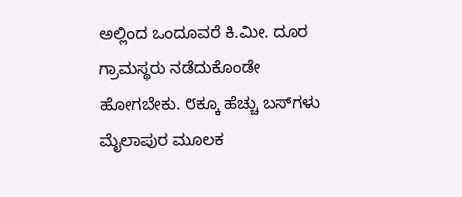ಅಲ್ಲಿಂದ ಒಂದೂವರೆ ಕಿ.ಮೀ. ದೂರ ಗ್ರಾಮಸ್ಥರು ನಡೆದುಕೊಂಡೇ ಹೋಗಬೇಕು. ೮ಕ್ಕೂ ಹೆಚ್ಚು ಬಸ್‌ಗಳು ಮೈಲಾಪುರ ಮೂಲಕ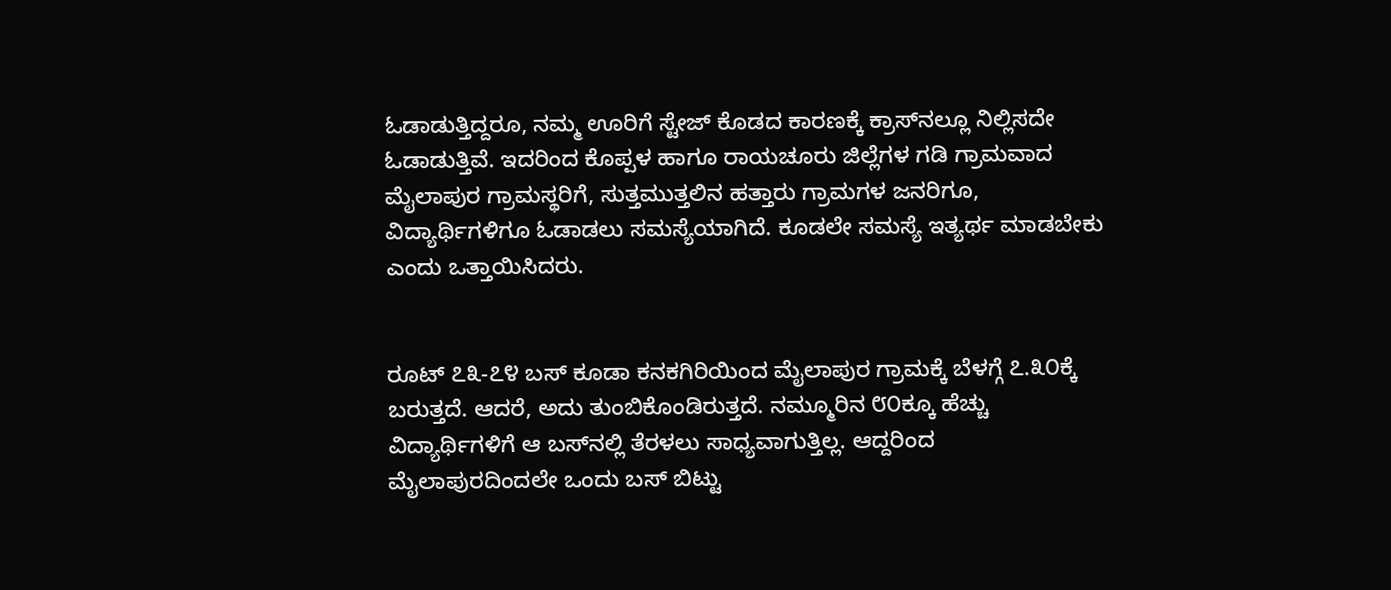ಓಡಾಡುತ್ತಿದ್ದರೂ, ನಮ್ಮ ಊರಿಗೆ ಸ್ಟೇಜ್ ಕೊಡದ ಕಾರಣಕ್ಕೆ ಕ್ರಾಸ್‌ನಲ್ಲೂ ನಿಲ್ಲಿಸದೇ ಓಡಾಡುತ್ತಿವೆ. ಇದರಿಂದ ಕೊಪ್ಪಳ ಹಾಗೂ ರಾಯಚೂರು ಜಿಲ್ಲೆಗಳ ಗಡಿ ಗ್ರಾಮವಾದ ಮೈಲಾಪುರ ಗ್ರಾಮಸ್ಥರಿಗೆ, ಸುತ್ತಮುತ್ತಲಿನ ಹತ್ತಾರು ಗ್ರಾಮಗಳ ಜನರಿಗೂ, ವಿದ್ಯಾರ್ಥಿಗಳಿಗೂ ಓಡಾಡಲು ಸಮಸ್ಯೆಯಾಗಿದೆ. ಕೂಡಲೇ ಸಮಸ್ಯೆ ಇತ್ಯರ್ಥ ಮಾಡಬೇಕು ಎಂದು ಒತ್ತಾಯಿಸಿದರು.


ರೂಟ್ ೭೩-೭೪ ಬಸ್ ಕೂಡಾ ಕನಕಗಿರಿಯಿಂದ ಮೈಲಾಪುರ ಗ್ರಾಮಕ್ಕೆ ಬೆಳಗ್ಗೆ ೭.೩೦ಕ್ಕೆ ಬರುತ್ತದೆ. ಆದರೆ, ಅದು ತುಂಬಿಕೊಂಡಿರುತ್ತದೆ. ನಮ್ಮೂರಿನ ೮೦ಕ್ಕೂ ಹೆಚ್ಚು ವಿದ್ಯಾರ್ಥಿಗಳಿಗೆ ಆ ಬಸ್‌ನಲ್ಲಿ ತೆರಳಲು ಸಾಧ್ಯವಾಗುತ್ತಿಲ್ಲ. ಆದ್ದರಿಂದ ಮೈಲಾಪುರದಿಂದಲೇ ಒಂದು ಬಸ್ ಬಿಟ್ಟು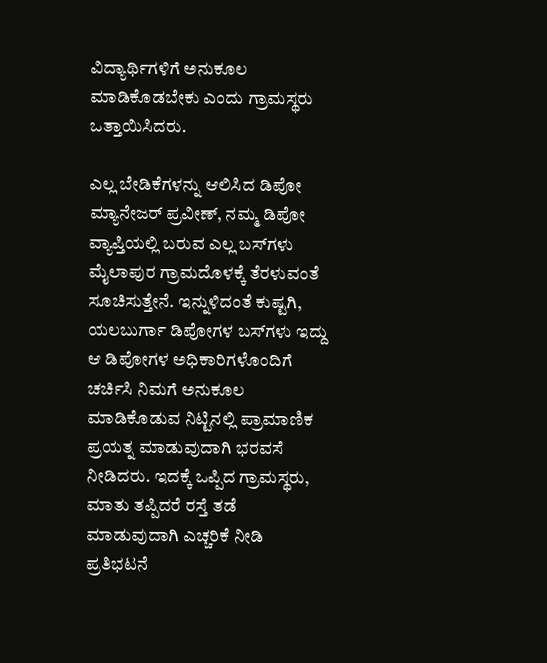ವಿದ್ಯಾರ್ಥಿಗಳಿಗೆ ಅನುಕೂಲ ಮಾಡಿಕೊಡಬೇಕು ಎಂದು ಗ್ರಾಮಸ್ಥರು ಒತ್ತಾಯಿಸಿದರು.

ಎಲ್ಲ ಬೇಡಿಕೆಗಳನ್ನು ಆಲಿಸಿದ ಡಿಪೋ ಮ್ಯಾನೇಜರ್ ಪ್ರವೀಣ್, ನಮ್ಮ ಡಿಪೋ ವ್ಯಾಪ್ತಿಯಲ್ಲಿ ಬರುವ ಎಲ್ಲ ಬಸ್‌ಗಳು ಮೈಲಾಪುರ ಗ್ರಾಮದೊಳಕ್ಕೆ ತೆರಳುವಂತೆ ಸೂಚಿಸುತ್ತೇನೆ. ಇನ್ನುಳಿದಂತೆ ಕುಷ್ಟಗಿ, ಯಲಬುರ್ಗಾ ಡಿಪೋಗಳ ಬಸ್‌ಗಳು ಇದ್ದು ಆ ಡಿಪೋಗಳ ಅಧಿಕಾರಿಗಳೊಂದಿಗೆ ಚರ್ಚಿಸಿ ನಿಮಗೆ ಅನುಕೂಲ ಮಾಡಿಕೊಡುವ ನಿಟ್ಟಿನಲ್ಲಿ ಪ್ರಾಮಾಣಿಕ ಪ್ರಯತ್ನ ಮಾಡುವುದಾಗಿ ಭರವಸೆ ನೀಡಿದರು. ಇದಕ್ಕೆ ಒಪ್ಪಿದ ಗ್ರಾಮಸ್ಥರು, ಮಾತು ತಪ್ಪಿದರೆ ರಸ್ತೆ ತಡೆ ಮಾಡುವುದಾಗಿ ಎಚ್ಚರಿಕೆ ನೀಡಿ ಪ್ರತಿಭಟನೆ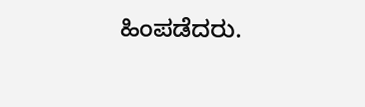ಹಿಂಪಡೆದರು.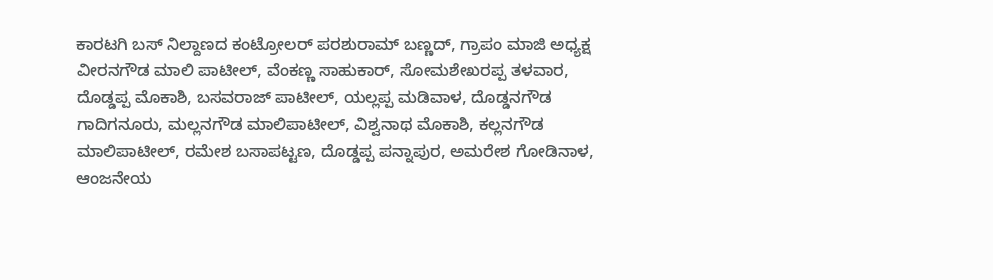ಕಾರಟಗಿ ಬಸ್ ನಿಲ್ದಾಣದ ಕಂಟ್ರೋಲರ್ ಪರಶುರಾಮ್ ಬಣ್ಣದ್, ಗ್ರಾಪಂ ಮಾಜಿ ಅಧ್ಯಕ್ಷ ವೀರನಗೌಡ ಮಾಲಿ ಪಾಟೀಲ್, ವೆಂಕಣ್ಣ ಸಾಹುಕಾರ್, ಸೋಮಶೇಖರಪ್ಪ ತಳವಾರ, ದೊಡ್ಡಪ್ಪ ಮೊಕಾಶಿ, ಬಸವರಾಜ್ ಪಾಟೀಲ್, ಯಲ್ಲಪ್ಪ ಮಡಿವಾಳ, ದೊಡ್ಡನಗೌಡ ಗಾದಿಗನೂರು, ಮಲ್ಲನಗೌಡ ಮಾಲಿಪಾಟೀಲ್, ವಿಶ್ವನಾಥ ಮೊಕಾಶಿ, ಕಲ್ಲನಗೌಡ ಮಾಲಿಪಾಟೀಲ್, ರಮೇಶ ಬಸಾಪಟ್ಟಣ, ದೊಡ್ಡಪ್ಪ ಪನ್ನಾಪುರ, ಅಮರೇಶ ಗೋಡಿನಾಳ, ಆಂಜನೇಯ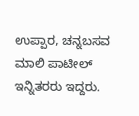ಉಪ್ಪಾರ, ಚನ್ನಬಸವ ಮಾಲಿ ಪಾಟೀಲ್ ಇನ್ನಿತರರು ಇದ್ದರು.